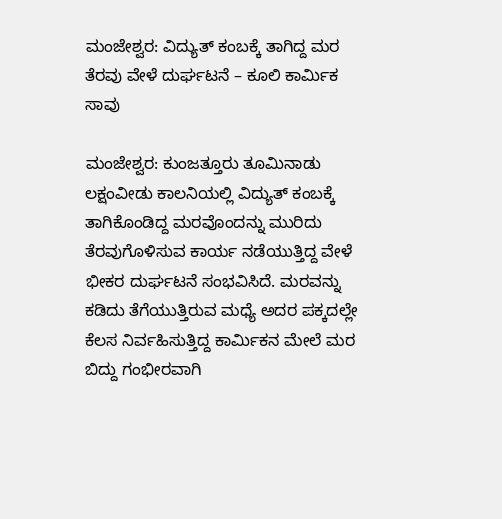ಮಂಜೇಶ್ವರ: ವಿದ್ಯುತ್ ಕಂಬಕ್ಕೆ ತಾಗಿದ್ದ ಮರ ತೆರವು ವೇಳೆ ದುರ್ಘಟನೆ – ಕೂಲಿ ಕಾರ್ಮಿಕ ಸಾವು

ಮಂಜೇಶ್ವರ: ಕುಂಜತ್ತೂರು ತೂಮಿನಾಡು ಲಕ್ಷಂವೀಡು ಕಾಲನಿಯಲ್ಲಿ ವಿದ್ಯುತ್ ಕಂಬಕ್ಕೆ ತಾಗಿಕೊಂಡಿದ್ದ ಮರವೊಂದನ್ನು ಮುರಿದು ತೆರವುಗೊಳಿಸುವ ಕಾರ್ಯ ನಡೆಯುತ್ತಿದ್ದ ವೇಳೆ ಭೀಕರ ದುರ್ಘಟನೆ ಸಂಭವಿಸಿದೆ. ಮರವನ್ನು ಕಡಿದು ತೆಗೆಯುತ್ತಿರುವ ಮಧ್ಯೆ ಅದರ ಪಕ್ಕದಲ್ಲೇ ಕೆಲಸ ನಿರ್ವಹಿಸುತ್ತಿದ್ದ ಕಾರ್ಮಿಕನ ಮೇಲೆ ಮರ ಬಿದ್ದು ಗಂಭೀರವಾಗಿ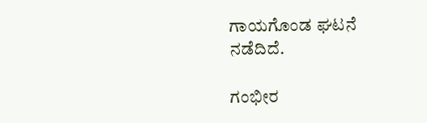ಗಾಯಗೊಂಡ ಘಟನೆ ನಡೆದಿದೆ.

ಗಂಭೀರ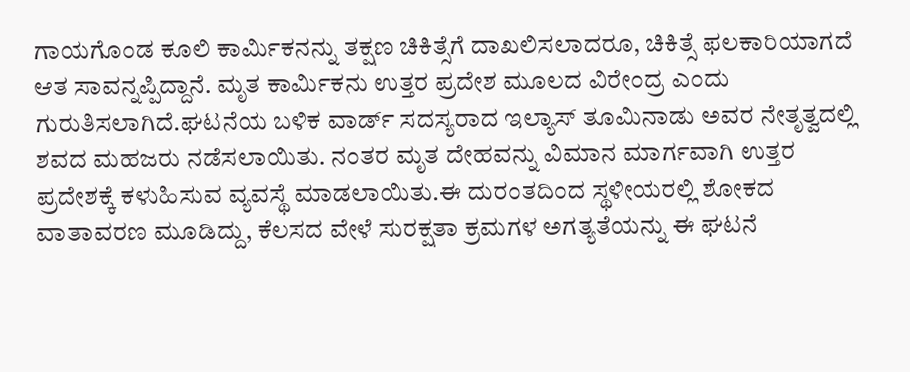ಗಾಯಗೊಂಡ ಕೂಲಿ ಕಾರ್ಮಿಕನನ್ನು ತಕ್ಷಣ ಚಿಕಿತ್ಸೆಗೆ ದಾಖಲಿಸಲಾದರೂ, ಚಿಕಿತ್ಸೆ ಫಲಕಾರಿಯಾಗದೆ ಆತ ಸಾವನ್ನಪ್ಪಿದ್ದಾನೆ. ಮೃತ ಕಾರ್ಮಿಕನು ಉತ್ತರ ಪ್ರದೇಶ ಮೂಲದ ವಿರೇಂದ್ರ ಎಂದು ಗುರುತಿಸಲಾಗಿದೆ.ಘಟನೆಯ ಬಳಿಕ ವಾರ್ಡ್ ಸದಸ್ಯರಾದ ಇಲ್ಯಾಸ್ ತೂಮಿನಾಡು ಅವರ ನೇತೃತ್ವದಲ್ಲಿ ಶವದ ಮಹಜರು ನಡೆಸಲಾಯಿತು. ನಂತರ ಮೃತ ದೇಹವನ್ನು ವಿಮಾನ ಮಾರ್ಗವಾಗಿ ಉತ್ತರ ಪ್ರದೇಶಕ್ಕೆ ಕಳುಹಿಸುವ ವ್ಯವಸ್ಥೆ ಮಾಡಲಾಯಿತು.ಈ ದುರಂತದಿಂದ ಸ್ಥಳೀಯರಲ್ಲಿ ಶೋಕದ ವಾತಾವರಣ ಮೂಡಿದ್ದು, ಕೆಲಸದ ವೇಳೆ ಸುರಕ್ಷತಾ ಕ್ರಮಗಳ ಅಗತ್ಯತೆಯನ್ನು ಈ ಘಟನೆ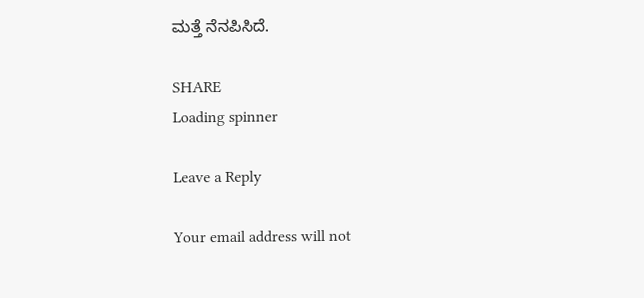ಮತ್ತೆ ನೆನಪಿಸಿದೆ.

SHARE
Loading spinner

Leave a Reply

Your email address will not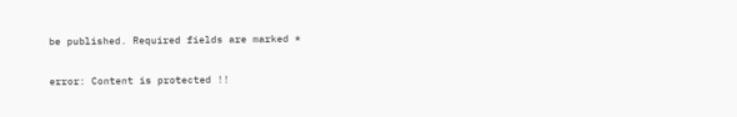be published. Required fields are marked *

error: Content is protected !!